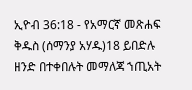ኢዮብ 36:18 - የአማርኛ መጽሐፍ ቅዱስ (ሰማንያ አሃዱ)18 ይበድሉ ዘንድ በተቀበሉት መማለጃ ኀጢአት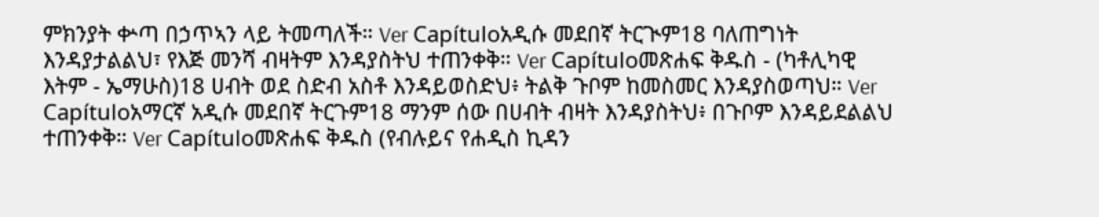ምክንያት ቍጣ በኃጥኣን ላይ ትመጣለች። Ver Capítuloአዲሱ መደበኛ ትርጒም18 ባለጠግነት እንዳያታልልህ፣ የእጅ መንሻ ብዛትም እንዳያስትህ ተጠንቀቅ። Ver Capítuloመጽሐፍ ቅዱስ - (ካቶሊካዊ እትም - ኤማሁስ)18 ሀብት ወደ ስድብ አስቶ እንዳይወስድህ፥ ትልቅ ጉቦም ከመስመር እንዳያስወጣህ። Ver Capítuloአማርኛ አዲሱ መደበኛ ትርጉም18 ማንም ሰው በሀብት ብዛት እንዳያስትህ፥ በጉቦም እንዳይደልልህ ተጠንቀቅ። Ver Capítuloመጽሐፍ ቅዱስ (የብሉይና የሐዲስ ኪዳን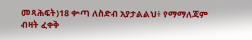መጻሕፍት)18 ቍጣ ለስድብ አያታልልህ፥ የማማለጃም ብዛት ፈቀቅ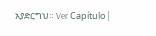አያድርግህ። Ver Capítulo |